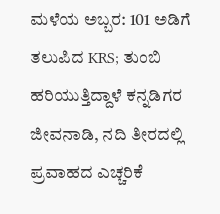ಮಳೆಯ ಅಬ್ಬರ: 101 ಅಡಿಗೆ ತಲುಪಿದ KRS; ತುಂಬಿ ಹರಿಯುತ್ತಿದ್ದಾಳೆ ಕನ್ನಡಿಗರ ಜೀವನಾಡಿ, ನದಿ ತೀರದಲ್ಲಿ ಪ್ರವಾಹದ ಎಚ್ಚರಿಕೆ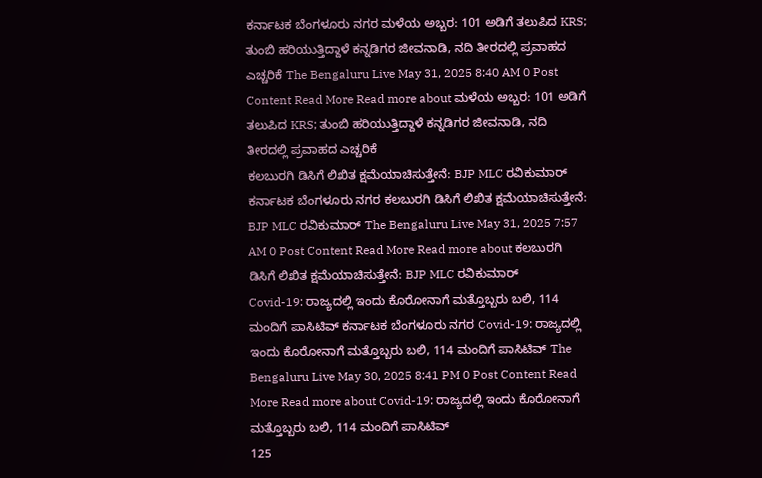ಕರ್ನಾಟಕ ಬೆಂಗಳೂರು ನಗರ ಮಳೆಯ ಅಬ್ಬರ: 101 ಅಡಿಗೆ ತಲುಪಿದ KRS; ತುಂಬಿ ಹರಿಯುತ್ತಿದ್ದಾಳೆ ಕನ್ನಡಿಗರ ಜೀವನಾಡಿ, ನದಿ ತೀರದಲ್ಲಿ ಪ್ರವಾಹದ ಎಚ್ಚರಿಕೆ The Bengaluru Live May 31, 2025 8:40 AM 0 Post Content Read More Read more about ಮಳೆಯ ಅಬ್ಬರ: 101 ಅಡಿಗೆ ತಲುಪಿದ KRS; ತುಂಬಿ ಹರಿಯುತ್ತಿದ್ದಾಳೆ ಕನ್ನಡಿಗರ ಜೀವನಾಡಿ, ನದಿ ತೀರದಲ್ಲಿ ಪ್ರವಾಹದ ಎಚ್ಚರಿಕೆ
ಕಲಬುರಗಿ ಡಿಸಿಗೆ ಲಿಖಿತ ಕ್ಷಮೆಯಾಚಿಸುತ್ತೇನೆ: BJP MLC ರವಿಕುಮಾರ್ ಕರ್ನಾಟಕ ಬೆಂಗಳೂರು ನಗರ ಕಲಬುರಗಿ ಡಿಸಿಗೆ ಲಿಖಿತ ಕ್ಷಮೆಯಾಚಿಸುತ್ತೇನೆ: BJP MLC ರವಿಕುಮಾರ್ The Bengaluru Live May 31, 2025 7:57 AM 0 Post Content Read More Read more about ಕಲಬುರಗಿ ಡಿಸಿಗೆ ಲಿಖಿತ ಕ್ಷಮೆಯಾಚಿಸುತ್ತೇನೆ: BJP MLC ರವಿಕುಮಾರ್
Covid-19: ರಾಜ್ಯದಲ್ಲಿ ಇಂದು ಕೊರೋನಾಗೆ ಮತ್ತೊಬ್ಬರು ಬಲಿ, 114 ಮಂದಿಗೆ ಪಾಸಿಟಿವ್ ಕರ್ನಾಟಕ ಬೆಂಗಳೂರು ನಗರ Covid-19: ರಾಜ್ಯದಲ್ಲಿ ಇಂದು ಕೊರೋನಾಗೆ ಮತ್ತೊಬ್ಬರು ಬಲಿ, 114 ಮಂದಿಗೆ ಪಾಸಿಟಿವ್ The Bengaluru Live May 30, 2025 8:41 PM 0 Post Content Read More Read more about Covid-19: ರಾಜ್ಯದಲ್ಲಿ ಇಂದು ಕೊರೋನಾಗೆ ಮತ್ತೊಬ್ಬರು ಬಲಿ, 114 ಮಂದಿಗೆ ಪಾಸಿಟಿವ್
125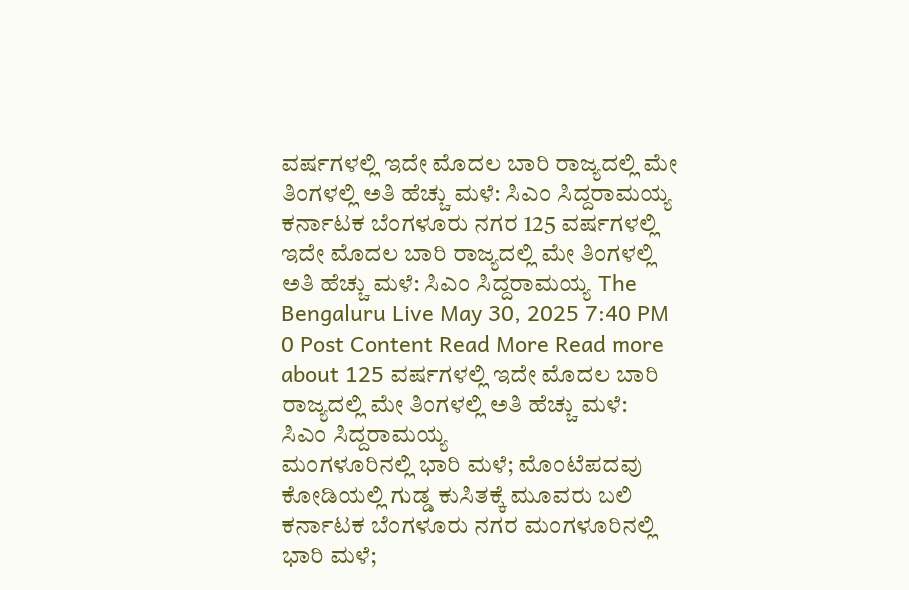ವರ್ಷಗಳಲ್ಲಿ ಇದೇ ಮೊದಲ ಬಾರಿ ರಾಜ್ಯದಲ್ಲಿ ಮೇ ತಿಂಗಳಲ್ಲಿ ಅತಿ ಹೆಚ್ಚು ಮಳೆ: ಸಿಎಂ ಸಿದ್ದರಾಮಯ್ಯ ಕರ್ನಾಟಕ ಬೆಂಗಳೂರು ನಗರ 125 ವರ್ಷಗಳಲ್ಲಿ ಇದೇ ಮೊದಲ ಬಾರಿ ರಾಜ್ಯದಲ್ಲಿ ಮೇ ತಿಂಗಳಲ್ಲಿ ಅತಿ ಹೆಚ್ಚು ಮಳೆ: ಸಿಎಂ ಸಿದ್ದರಾಮಯ್ಯ The Bengaluru Live May 30, 2025 7:40 PM 0 Post Content Read More Read more about 125 ವರ್ಷಗಳಲ್ಲಿ ಇದೇ ಮೊದಲ ಬಾರಿ ರಾಜ್ಯದಲ್ಲಿ ಮೇ ತಿಂಗಳಲ್ಲಿ ಅತಿ ಹೆಚ್ಚು ಮಳೆ: ಸಿಎಂ ಸಿದ್ದರಾಮಯ್ಯ
ಮಂಗಳೂರಿನಲ್ಲಿ ಭಾರಿ ಮಳೆ; ಮೊಂಟೆಪದವು ಕೋಡಿಯಲ್ಲಿ ಗುಡ್ಡ ಕುಸಿತಕ್ಕೆ ಮೂವರು ಬಲಿ ಕರ್ನಾಟಕ ಬೆಂಗಳೂರು ನಗರ ಮಂಗಳೂರಿನಲ್ಲಿ ಭಾರಿ ಮಳೆ;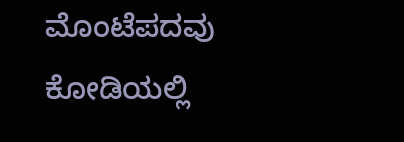ಮೊಂಟೆಪದವು ಕೋಡಿಯಲ್ಲಿ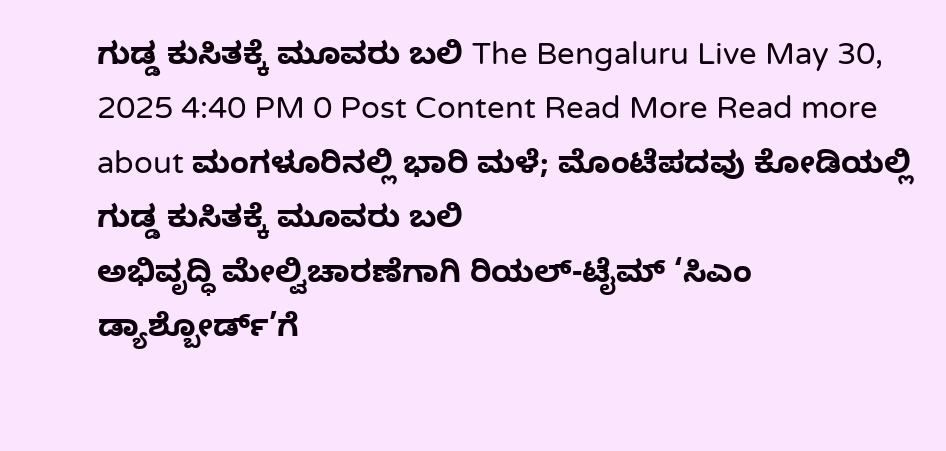ಗುಡ್ಡ ಕುಸಿತಕ್ಕೆ ಮೂವರು ಬಲಿ The Bengaluru Live May 30, 2025 4:40 PM 0 Post Content Read More Read more about ಮಂಗಳೂರಿನಲ್ಲಿ ಭಾರಿ ಮಳೆ; ಮೊಂಟೆಪದವು ಕೋಡಿಯಲ್ಲಿ ಗುಡ್ಡ ಕುಸಿತಕ್ಕೆ ಮೂವರು ಬಲಿ
ಅಭಿವೃದ್ಧಿ ಮೇಲ್ವಿಚಾರಣೆಗಾಗಿ ರಿಯಲ್-ಟೈಮ್ ‘ಸಿಎಂ ಡ್ಯಾಶ್ಬೋರ್ಡ್’ಗೆ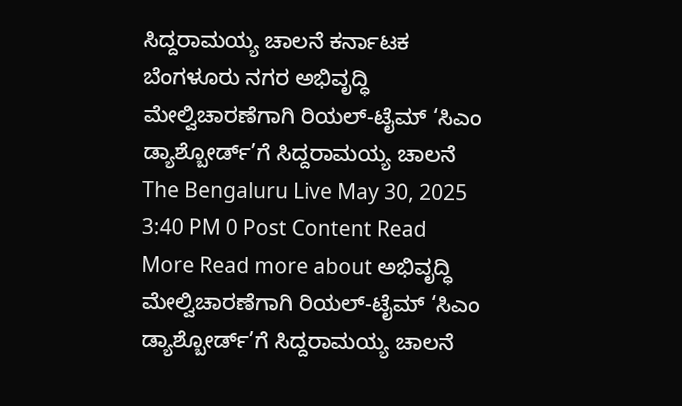ಸಿದ್ದರಾಮಯ್ಯ ಚಾಲನೆ ಕರ್ನಾಟಕ ಬೆಂಗಳೂರು ನಗರ ಅಭಿವೃದ್ಧಿ ಮೇಲ್ವಿಚಾರಣೆಗಾಗಿ ರಿಯಲ್-ಟೈಮ್ ‘ಸಿಎಂ ಡ್ಯಾಶ್ಬೋರ್ಡ್’ಗೆ ಸಿದ್ದರಾಮಯ್ಯ ಚಾಲನೆ The Bengaluru Live May 30, 2025 3:40 PM 0 Post Content Read More Read more about ಅಭಿವೃದ್ಧಿ ಮೇಲ್ವಿಚಾರಣೆಗಾಗಿ ರಿಯಲ್-ಟೈಮ್ ‘ಸಿಎಂ ಡ್ಯಾಶ್ಬೋರ್ಡ್’ಗೆ ಸಿದ್ದರಾಮಯ್ಯ ಚಾಲನೆ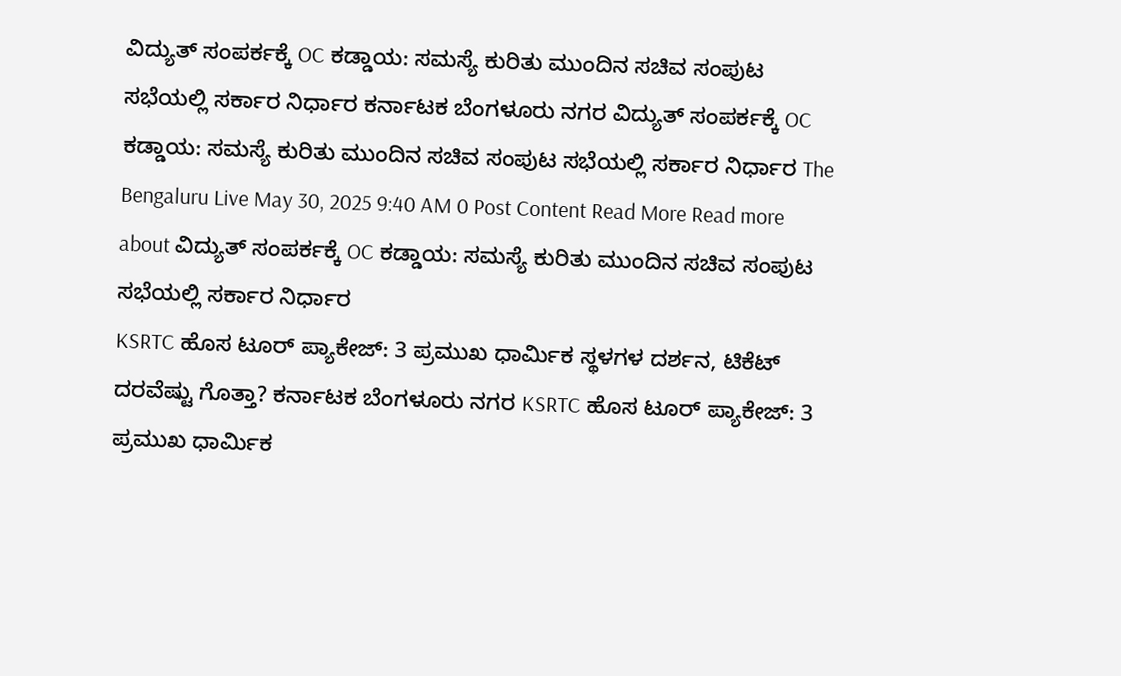ವಿದ್ಯುತ್ ಸಂಪರ್ಕಕ್ಕೆ OC ಕಡ್ಡಾಯ: ಸಮಸ್ಯೆ ಕುರಿತು ಮುಂದಿನ ಸಚಿವ ಸಂಪುಟ ಸಭೆಯಲ್ಲಿ ಸರ್ಕಾರ ನಿರ್ಧಾರ ಕರ್ನಾಟಕ ಬೆಂಗಳೂರು ನಗರ ವಿದ್ಯುತ್ ಸಂಪರ್ಕಕ್ಕೆ OC ಕಡ್ಡಾಯ: ಸಮಸ್ಯೆ ಕುರಿತು ಮುಂದಿನ ಸಚಿವ ಸಂಪುಟ ಸಭೆಯಲ್ಲಿ ಸರ್ಕಾರ ನಿರ್ಧಾರ The Bengaluru Live May 30, 2025 9:40 AM 0 Post Content Read More Read more about ವಿದ್ಯುತ್ ಸಂಪರ್ಕಕ್ಕೆ OC ಕಡ್ಡಾಯ: ಸಮಸ್ಯೆ ಕುರಿತು ಮುಂದಿನ ಸಚಿವ ಸಂಪುಟ ಸಭೆಯಲ್ಲಿ ಸರ್ಕಾರ ನಿರ್ಧಾರ
KSRTC ಹೊಸ ಟೂರ್ ಪ್ಯಾಕೇಜ್: 3 ಪ್ರಮುಖ ಧಾರ್ಮಿಕ ಸ್ಥಳಗಳ ದರ್ಶನ, ಟಿಕೆಟ್ ದರವೆಷ್ಟು ಗೊತ್ತಾ? ಕರ್ನಾಟಕ ಬೆಂಗಳೂರು ನಗರ KSRTC ಹೊಸ ಟೂರ್ ಪ್ಯಾಕೇಜ್: 3 ಪ್ರಮುಖ ಧಾರ್ಮಿಕ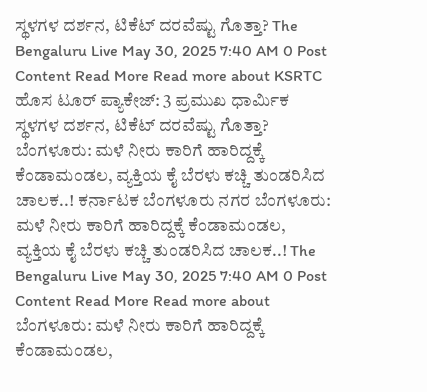ಸ್ಥಳಗಳ ದರ್ಶನ, ಟಿಕೆಟ್ ದರವೆಷ್ಟು ಗೊತ್ತಾ? The Bengaluru Live May 30, 2025 7:40 AM 0 Post Content Read More Read more about KSRTC ಹೊಸ ಟೂರ್ ಪ್ಯಾಕೇಜ್: 3 ಪ್ರಮುಖ ಧಾರ್ಮಿಕ ಸ್ಥಳಗಳ ದರ್ಶನ, ಟಿಕೆಟ್ ದರವೆಷ್ಟು ಗೊತ್ತಾ?
ಬೆಂಗಳೂರು: ಮಳೆ ನೀರು ಕಾರಿಗೆ ಹಾರಿದ್ದಕ್ಕೆ ಕೆಂಡಾಮಂಡಲ, ವ್ಯಕ್ತಿಯ ಕೈ ಬೆರಳು ಕಚ್ಚಿ ತುಂಡರಿಸಿದ ಚಾಲಕ..! ಕರ್ನಾಟಕ ಬೆಂಗಳೂರು ನಗರ ಬೆಂಗಳೂರು: ಮಳೆ ನೀರು ಕಾರಿಗೆ ಹಾರಿದ್ದಕ್ಕೆ ಕೆಂಡಾಮಂಡಲ, ವ್ಯಕ್ತಿಯ ಕೈ ಬೆರಳು ಕಚ್ಚಿ ತುಂಡರಿಸಿದ ಚಾಲಕ..! The Bengaluru Live May 30, 2025 7:40 AM 0 Post Content Read More Read more about ಬೆಂಗಳೂರು: ಮಳೆ ನೀರು ಕಾರಿಗೆ ಹಾರಿದ್ದಕ್ಕೆ ಕೆಂಡಾಮಂಡಲ,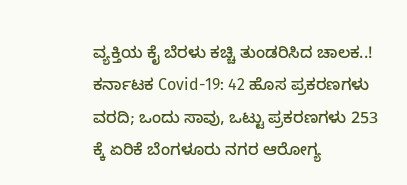ವ್ಯಕ್ತಿಯ ಕೈ ಬೆರಳು ಕಚ್ಚಿ ತುಂಡರಿಸಿದ ಚಾಲಕ..!
ಕರ್ನಾಟಕ Covid-19: 42 ಹೊಸ ಪ್ರಕರಣಗಳು ವರದಿ; ಒಂದು ಸಾವು, ಒಟ್ಟು ಪ್ರಕರಣಗಳು 253 ಕ್ಕೆ ಏರಿಕೆ ಬೆಂಗಳೂರು ನಗರ ಆರೋಗ್ಯ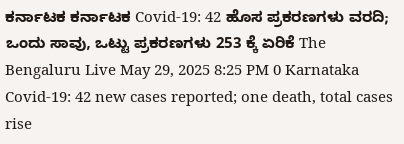ಕರ್ನಾಟಕ ಕರ್ನಾಟಕ Covid-19: 42 ಹೊಸ ಪ್ರಕರಣಗಳು ವರದಿ; ಒಂದು ಸಾವು, ಒಟ್ಟು ಪ್ರಕರಣಗಳು 253 ಕ್ಕೆ ಏರಿಕೆ The Bengaluru Live May 29, 2025 8:25 PM 0 Karnataka Covid-19: 42 new cases reported; one death, total cases rise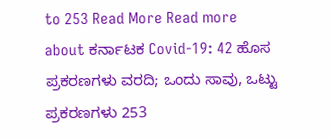to 253 Read More Read more about ಕರ್ನಾಟಕ Covid-19: 42 ಹೊಸ ಪ್ರಕರಣಗಳು ವರದಿ; ಒಂದು ಸಾವು, ಒಟ್ಟು ಪ್ರಕರಣಗಳು 253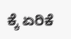ಕ್ಕೆ ಏರಿಕೆ